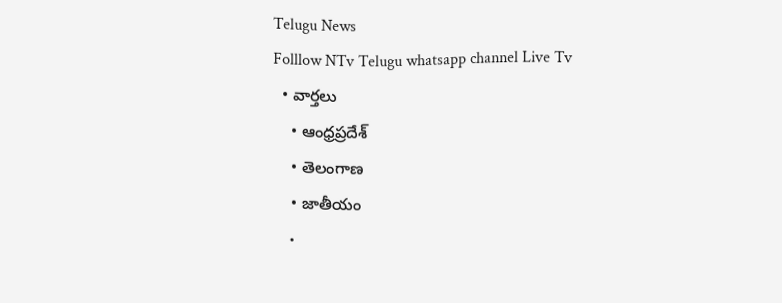Telugu News
Folllow NTv Telugu whatsapp channel Live Tv
  • వార్తలు
    • ఆంధ్రప్రదేశ్
    • తెలంగాణ
    • జాతీయం
    •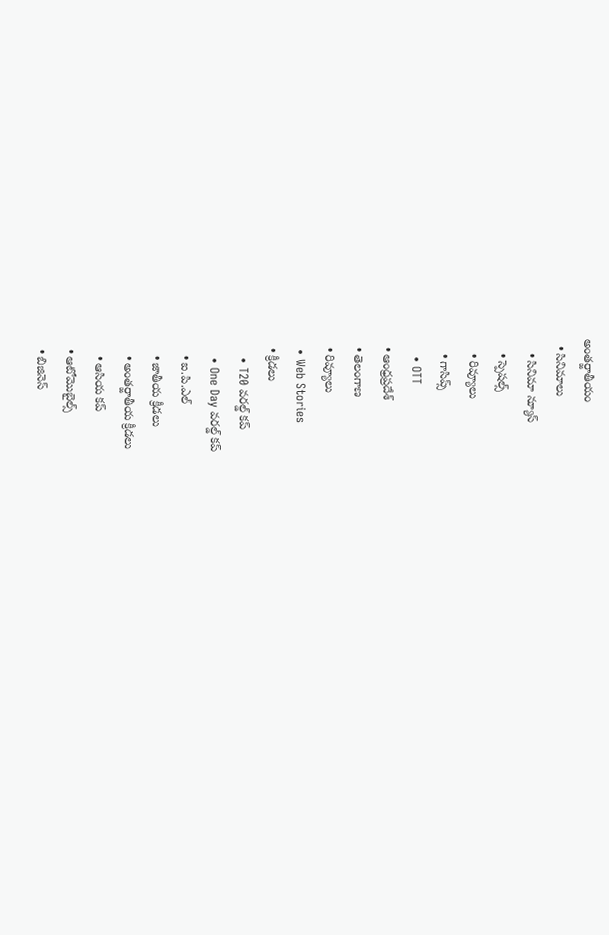అంతర్జాతీయం
  • సినిమాలు
    • సినిమా న్యూస్
    • స్పెషల్స్
    • రివ్యూలు
    • గాసిప్స్
    • OTT
  • ఆంధ్రప్రదేశ్
  • తెలంగాణ
  • రివ్యూలు
  • Web Stories
  • క్రీడలు
    • T20 వరల్డ్ కప్
    • One Day వరల్డ్ కప్
    • ఐ.పి.ఎల్
    • జాతీయ క్రీడలు
    • అంతర్జాతీయ క్రీడలు
    • ఆసియ కప్
  • ఆటోమొబైల్స్
  • బిజినెస్‌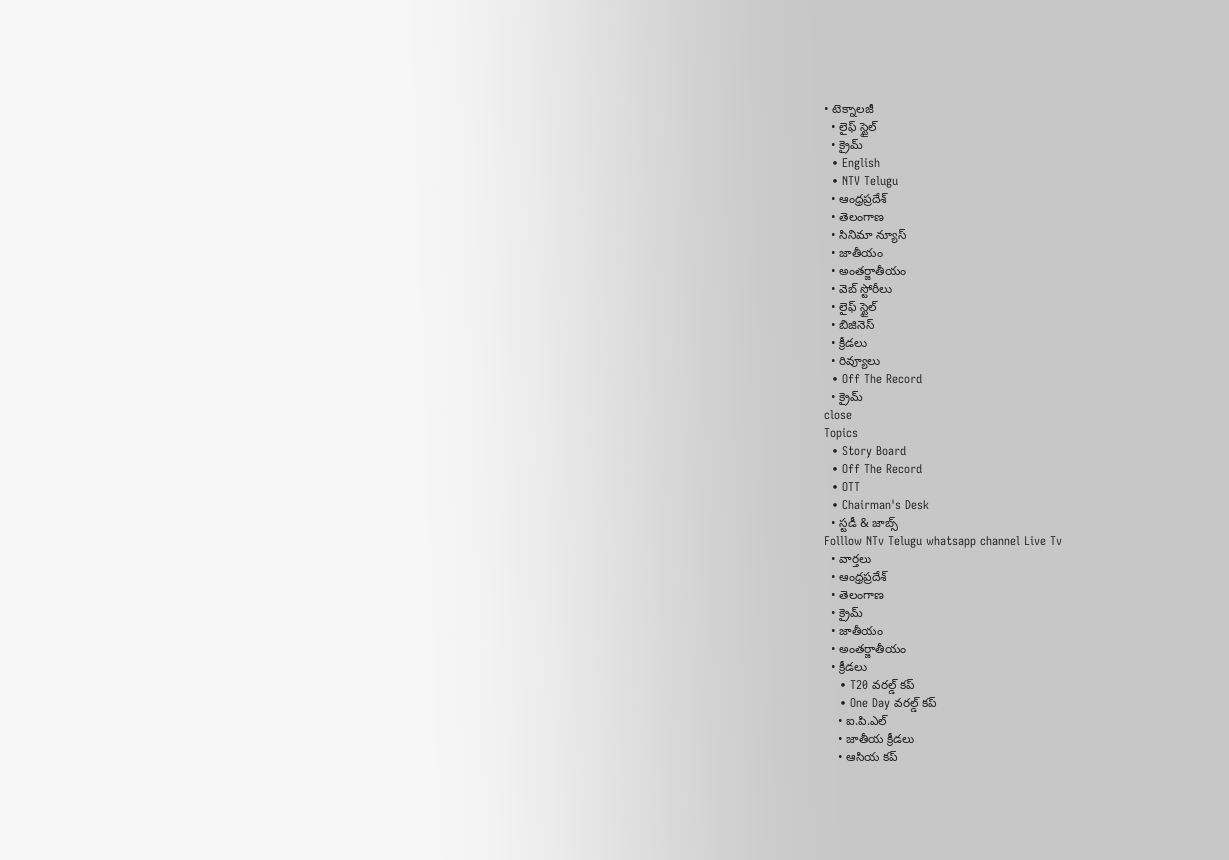• టెక్నాలజీ
  • లైఫ్ స్టైల్
  • క్రైమ్
  • English
  • NTV Telugu
  • ఆంధ్రప్రదేశ్
  • తెలంగాణ
  • సినిమా న్యూస్
  • జాతీయం
  • అంతర్జాతీయం
  • వెబ్ స్టోరీలు
  • లైఫ్ స్టైల్
  • బిజినెస్‌
  • క్రీడలు
  • రివ్యూలు
  • Off The Record
  • క్రైమ్
close
Topics
  • Story Board
  • Off The Record
  • OTT
  • Chairman's Desk
  • స్టడీ & జాబ్స్
Folllow NTv Telugu whatsapp channel Live Tv
  • వార్తలు
  • ఆంధ్రప్రదేశ్
  • తెలంగాణ
  • క్రైమ్
  • జాతీయం
  • అంతర్జాతీయం
  • క్రీడలు
    • T20 వరల్డ్ కప్
    • One Day వరల్డ్ కప్
    • ఐ.పి.ఎల్
    • జాతీయ క్రీడలు
    • ఆసియ కప్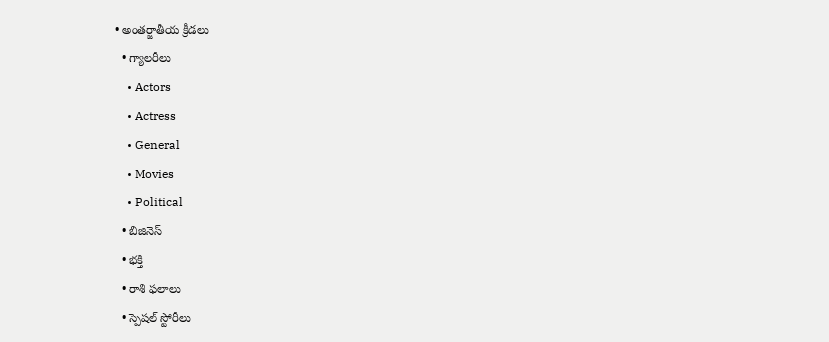• అంతర్జాతీయ క్రీడలు
  • గ్యాలరీలు
    • Actors
    • Actress
    • General
    • Movies
    • Political
  • బిజినెస్‌
  • భక్తి
  • రాశి ఫలాలు
  • స్పెషల్‌ స్టోరీలు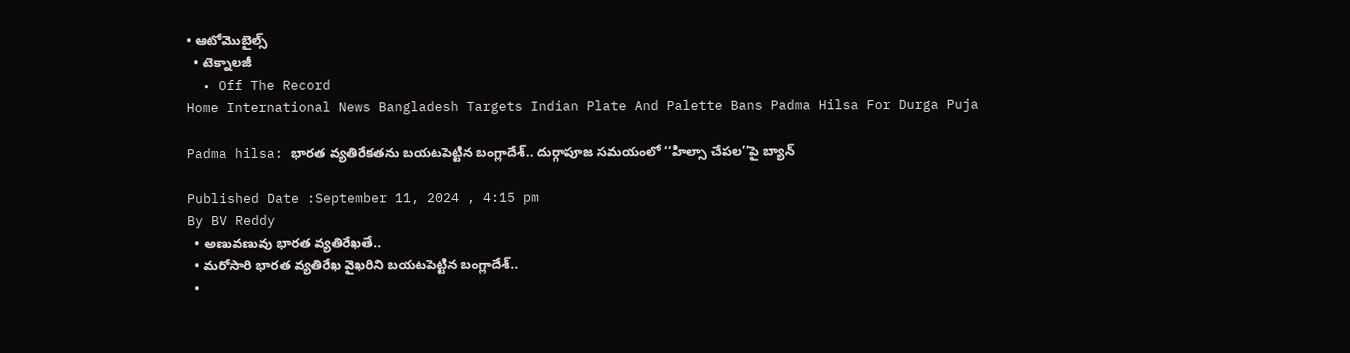• ఆటోమొబైల్స్
  • టెక్నాలజీ
  • Off The Record
Home International News Bangladesh Targets Indian Plate And Palette Bans Padma Hilsa For Durga Puja

Padma hilsa: భారత వ్యతిరేకతను బయటపెట్టిన బంగ్లాదేశ్.. దుర్గాపూజ సమయంలో ‘‘హిల్సా చేపల’’పై బ్యాన్

Published Date :September 11, 2024 , 4:15 pm
By BV Reddy
  • అణువణువు భారత వ్యతిరేఖతే..
  • మరోసారి భారత వ్యతిరేఖ వైఖరిని బయటపెట్టిన బంగ్లాదేశ్..
  •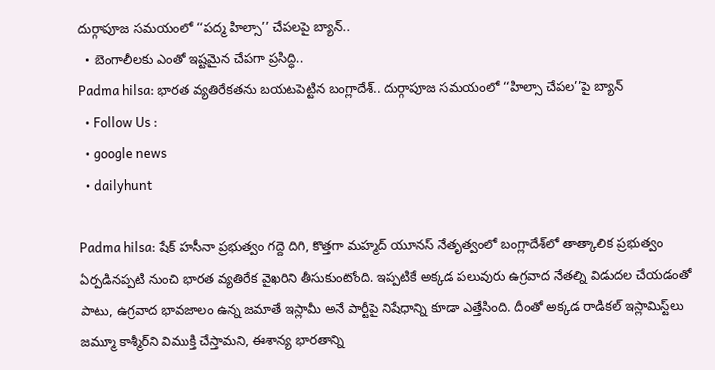దుర్గాపూజ సమయంలో ‘‘పద్మ హిల్సా’’ చేపలపై బ్యాన్..
  • బెంగాలీలకు ఎంతో ఇష్టమైన చేపగా ప్రసిద్ధి..
Padma hilsa: భారత వ్యతిరేకతను బయటపెట్టిన బంగ్లాదేశ్.. దుర్గాపూజ సమయంలో ‘‘హిల్సా చేపల’’పై బ్యాన్
  • Follow Us :
  • google news
  • dailyhunt

Padma hilsa: షేక్ హసీనా ప్రభుత్వం గద్దె దిగి, కొత్తగా మహ్మద్ యూనస్ నేతృత్వంలో బంగ్లాదేశ్‌లో తాత్కాలిక ప్రభుత్వం ఏర్పడినప్పటి నుంచి భారత వ్యతిరేక వైఖరిని తీసుకుంటోంది. ఇప్పటికే అక్కడ పలువురు ఉగ్రవాద నేతల్ని విడుదల చేయడంతో పాటు, ఉగ్రవాద భావజాలం ఉన్న జమాతే ఇస్లామీ అనే పార్టీపై నిషేధాన్ని కూడా ఎత్తేసింది. దీంతో అక్కడ రాడికల్ ఇస్లామిస్ట్‌లు జమ్మూ కాశ్మీర్‌ని విముక్తి చేస్తామని, ఈశాన్య భారతాన్ని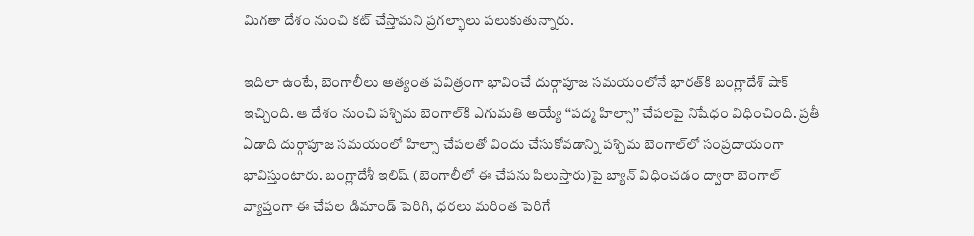మిగతా దేశం నుంచి కట్ చేస్తామని ప్రగల్భాలు పలుకుతున్నారు.

ఇదిలా ఉంటే, బెంగాలీలు అత్యంత పవిత్రంగా భావించే దుర్గాపూజ సమయంలోనే భారత్‌కి బంగ్లాదేశ్ షాక్ ఇచ్చింది. ఆ దేశం నుంచి పశ్చిమ బెంగాల్‌కి ఎగుమతి అయ్యే ‘‘పద్మ హిల్సా’’ చేపలపై నిషేధం విధించింది. ప్రతీ ఏడాది దుర్గాపూజ సమయంలో హిల్సా చేపలతో విందు చేసుకోవడాన్ని పశ్చిమ బెంగాల్‌లో సంప్రదాయంగా భావిస్తుంటారు. బంగ్లాదేశీ ఇలిష్ (బెంగాలీలో ఈ చేపను పిలుస్తారు)పై బ్యాన్ విధించడం ద్వారా బెంగాల్ వ్యాప్తంగా ఈ చేపల డిమాండ్ పెరిగి, ధరలు మరింత పెరిగే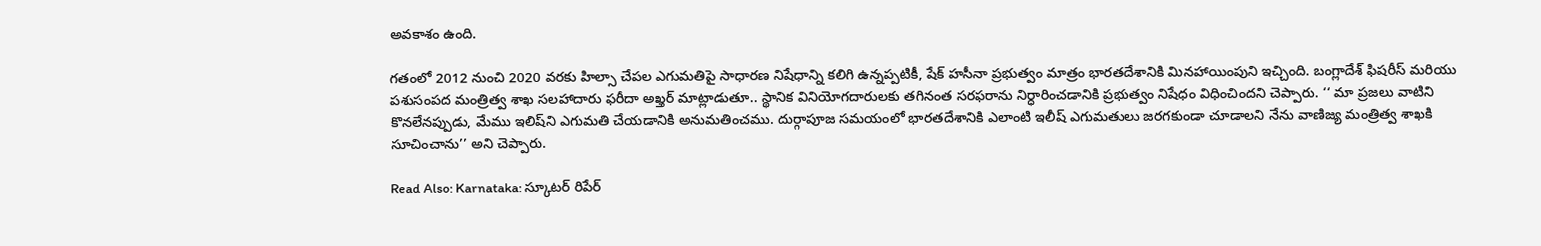అవకాశం ఉంది.

గతంలో 2012 నుంచి 2020 వరకు హిల్సా చేపల ఎగుమతిపై సాధారణ నిషేధాన్ని కలిగి ఉన్నప్పటికీ, షేక్ హసీనా ప్రభుత్వం మాత్రం భారతదేశానికి మినహాయింపుని ఇచ్చింది. బంగ్లాదేశ్ ఫిషరీస్ మరియు పశుసంపద మంత్రిత్వ శాఖ సలహాదారు ఫరీదా అఖ్తర్ మాట్లాడుతూ.. స్థానిక వినియోగదారులకు తగినంత సరఫరాను నిర్ధారించడానికి ప్రభుత్వం నిషేధం విధించిందని చెప్పారు. ‘‘ మా ప్రజలు వాటిని కొనలేనప్పుడు, మేము ఇలిష్‌ని ఎగుమతి చేయడానికి అనుమతించము. దుర్గాపూజ సమయంలో భారతదేశానికి ఎలాంటి ఇలీష్ ఎగుమతులు జరగకుండా చూడాలని నేను వాణిజ్య మంత్రిత్వ శాఖకి సూచించాను’’ అని చెప్పారు.

Read Also: Karnataka: స్కూటర్ రిపేర్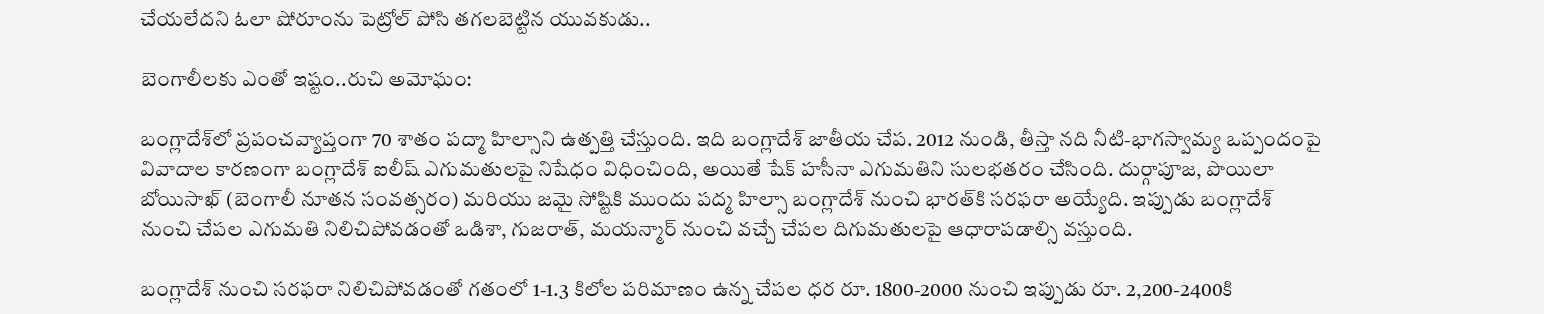చేయలేదని ఓలా షోరూంను పెట్రోల్ పోసి తగలబెట్టిన యువకుడు..

బెంగాలీలకు ఎంతో ఇష్టం..రుచి అమోఘం:

బంగ్లాదేశ్‌లో ప్రపంచవ్యాప్తంగా 70 శాతం పద్మా హిల్సాని ఉత్పత్తి చేస్తుంది. ఇది బంగ్లాదేశ్ జాతీయ చేప. 2012 నుండి, తీస్తా నది నీటి-భాగస్వామ్య ఒప్పందంపై వివాదాల కారణంగా బంగ్లాదేశ్ ఐలీష్ ఎగుమతులపై నిషేధం విధించింది, అయితే షేక్ హసీనా ఎగుమతిని సులభతరం చేసింది. దుర్గాపూజ, పొయిలా బోయిసాఖ్ (బెంగాలీ నూతన సంవత్సరం) మరియు జమై సోష్టికి ముందు పద్మ హిల్సా బంగ్లాదేశ్ నుంచి భారత్‌కి సరఫరా అయ్యేది. ఇప్పుడు బంగ్లాదేశ్ నుంచి చేపల ఎగుమతి నిలిచిపోవడంతో ఒడిశా, గుజరాత్, మయన్మార్ నుంచి వచ్చే చేపల దిగుమతులపై ఆధారాపడాల్సి వస్తుంది.

బంగ్లాదేశ్ నుంచి సరఫరా నిలిచిపోవడంతో గతంలో 1-1.3 కిలోల పరిమాణం ఉన్న చేపల ధర రూ. 1800-2000 నుంచి ఇప్పుడు రూ. 2,200-2400కి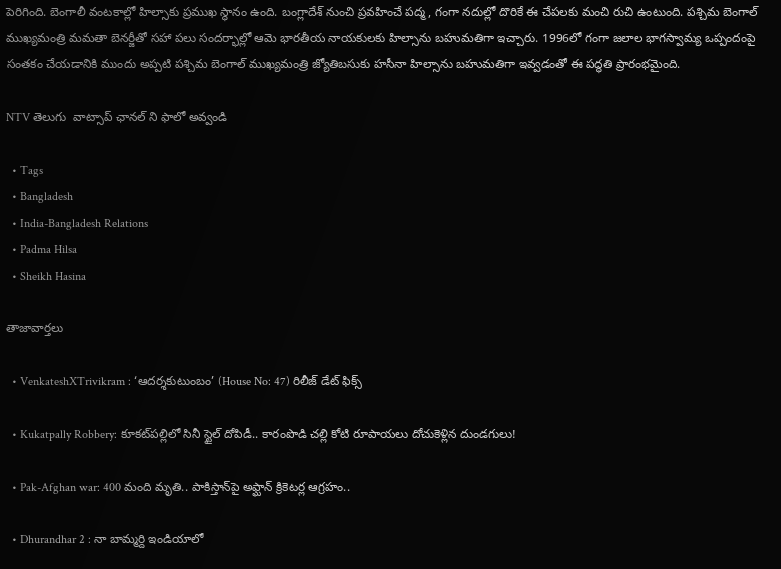పెరిగింది. బెంగాలీ వంటకాల్లో హిల్సాకు ప్రముఖ స్థానం ఉంది. బంగ్లాదేశ్ నుంచి ప్రవహించే పద్మ, గంగా నదుల్లో దొరికే ఈ చేపలకు మంచి రుచి ఉంటుంది. పశ్చిమ బెంగాల్ ముఖ్యమంత్రి మమతా బెనర్జీతో సహా పలు సందర్భాల్లో ఆమె భారతీయ నాయకులకు హిల్సాను బహుమతిగా ఇచ్చారు. 1996లో గంగా జలాల భాగస్వామ్య ఒప్పందంపై సంతకం చేయడానికి ముందు అప్పటి పశ్చిమ బెంగాల్ ముఖ్యమంత్రి జ్యోతిబసుకు హసీనా హిల్సాను బహుమతిగా ఇవ్వడంతో ఈ పద్ధతి ప్రారంభమైంది.

NTV తెలుగు  వాట్సాప్ ఛానల్ ని ఫాలో అవ్వండి

  • Tags
  • Bangladesh
  • India-Bangladesh Relations
  • Padma Hilsa
  • Sheikh Hasina

తాజావార్తలు

  • VenkateshXTrivikram : ‘ఆదర్శకుటుంబం’ (House No: 47) రిలీజ్ డేట్ ఫిక్స్

  • Kukatpally Robbery: కూకట్‌పల్లిలో సినీ స్టైల్ దోపిడీ.. కారంపొడి చల్లి కోటి రూపాయలు దోచుకెళ్లిన దుండగులు!

  • Pak-Afghan war: 400 మంది మృతి.. పాకిస్తాన్‌పై అఫ్ఘాన్ క్రికెటర్ల ఆగ్రహం..

  • Dhurandhar 2 : నా బామ్మర్ది ఇండియాలో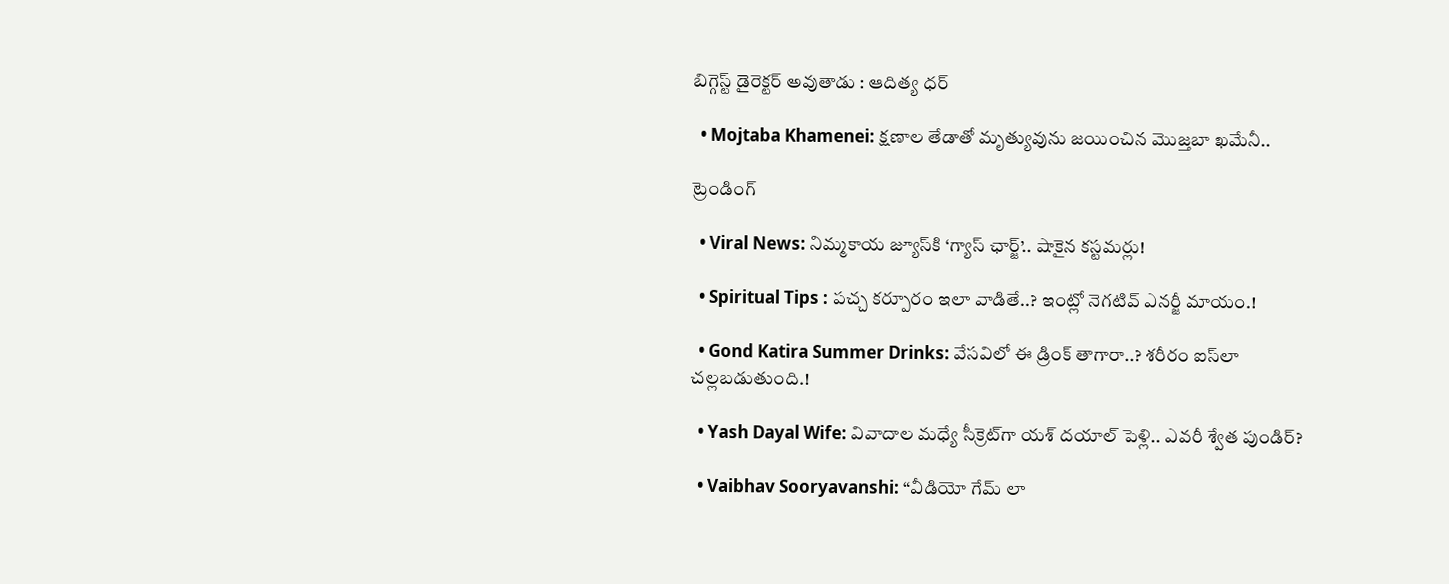బిగ్గెస్ట్ డైరెక్టర్ అవుతాడు : ఆదిత్య ధర్

  • Mojtaba Khamenei: క్షణాల తేడాతో మృత్యువును జయించిన మొజ్తబా ఖమేనీ..

ట్రెండింగ్‌

  • Viral News: నిమ్మకాయ జ్యూస్‌కి ‘గ్యాస్ ఛార్జ్‌’.. షాకైన కస్టమర్లు!

  • Spiritual Tips : పచ్చ కర్పూరం ఇలా వాడితే..? ఇంట్లో నెగటివ్ ఎనర్జీ మాయం.!

  • Gond Katira Summer Drinks: వేసవిలో ఈ డ్రింక్ తాగారా..? శరీరం ఐస్‌లా చల్లబడుతుంది.!

  • Yash Dayal Wife: వివాదాల మధ్యే సీక్రెట్‌గా యశ్ దయాల్ పెళ్లి.. ఎవరీ శ్వేత పుండిర్?

  • Vaibhav Sooryavanshi: “వీడియో గేమ్ లా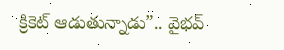క్రికెట్ ఆడుతున్నాడు”.. వైభవ్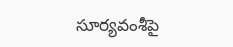సూర్యవంశీపై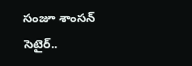సంజూ శాంసన్ సెటైర్..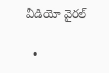వీడియో వైరల్

  •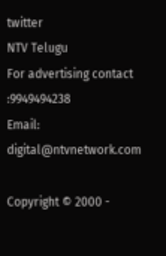twitter
NTV Telugu
For advertising contact :9949494238
Email: digital@ntvnetwork.com

Copyright © 2000 -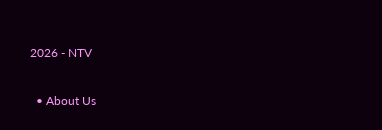2026 - NTV

  • About Us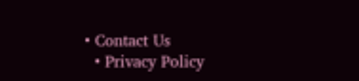• Contact Us
  • Privacy Policy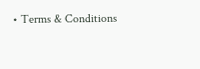• Terms & Conditions